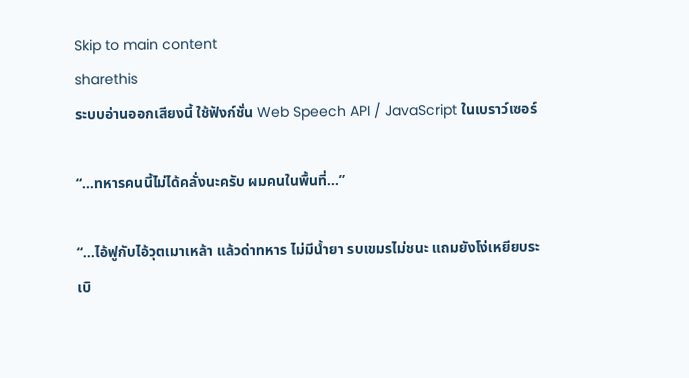Skip to main content
sharethis
ระบบอ่านออกเสียงนี้ ใช้ฟังก์ชั่น Web Speech API / JavaScript ในเบราว์เซอร์

“...ทหารคนนี้ไม่ได้คลั่งนะครับ ผมคนในพื้นที่…”

“...ไอ้ฟูกับไอ้วุตเมาเหล้า แล้วด่าทหาร ไม่มีน้ำยา รบเขมรไม่ชนะ แถมยังโง่เหยียบระเบิ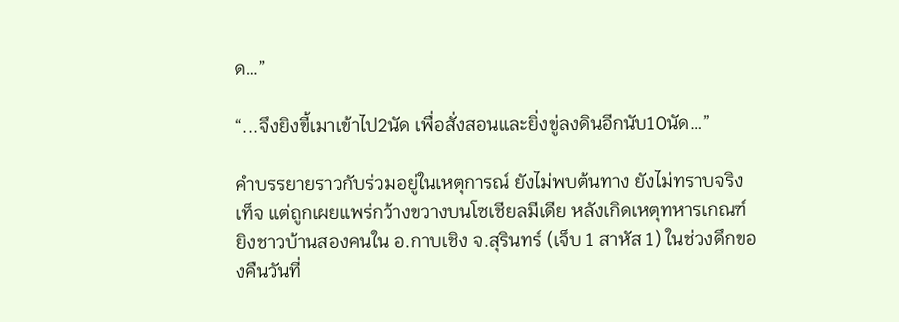ด…”

“...จึงยิงขี้เมาเข้าไป2นัด เพื่อสั่งสอนและยิ่งขู่ลงดินอีกนับ10นัด…”

คำบรรยายราวกับร่วมอยู่ในเหตุการณ์ ยังไม่พบต้นทาง ยังไม่ทราบจริงเท็จ แต่ถูกเผยแพร่กว้างขวางบนโซเชียลมีเดีย หลังเกิดเหตุทหารเกณฑ์ยิงชาวบ้านสองคนใน อ.กาบเชิง จ.สุรินทร์ (เจ็บ 1 สาหัส 1) ในช่วงดึกของคืนวันที่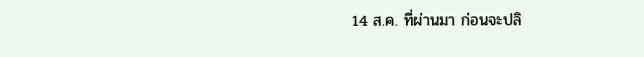14 ส.ค. ที่ผ่านมา ก่อนจะปลิ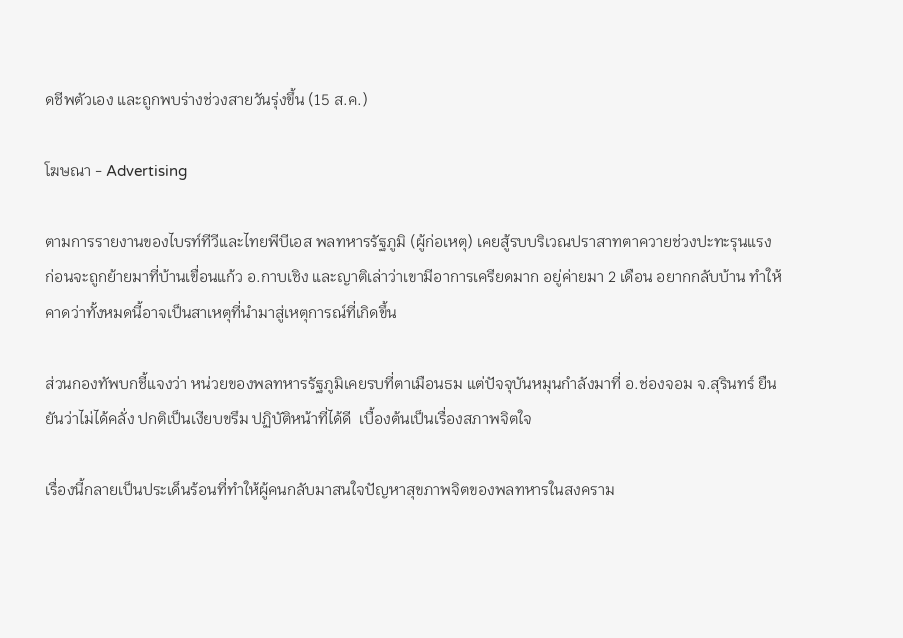ดชีพตัวเอง และถูกพบร่างช่วงสายวันรุ่งขึ้น (15 ส.ค.)

โฆษณา - Advertising

ตามการรายงานของไบรท์ทีวีและไทยพีบีเอส พลทหารรัฐภูมิ (ผู้ก่อเหตุ) เคยสู้รบบริเวณปราสาทตาควายช่วงปะทะรุนแรง ก่อนจะถูกย้ายมาที่บ้านเขื่อนแก้ว อ.กาบเชิง และญาติเล่าว่าเขามีอาการเครียดมาก อยู่ค่ายมา 2 เดือน อยากกลับบ้าน ทำให้คาดว่าทั้งหมดนี้อาจเป็นสาเหตุที่นำมาสู่เหตุการณ์ที่เกิดขึ้น

ส่วนกองทัพบกชี้แจงว่า หน่วยของพลทหารรัฐภูมิเคยรบที่ตาเมือนธม แต่ปัจจุบันหมุนกำลังมาที่ อ.ช่องจอม จ.สุรินทร์ ยืนยันว่าไม่ได้คลั่ง ปกติเป็นเงียบขรึม ปฏิบัติหน้าที่ได้ดี  เบื้องต้นเป็นเรื่องสภาพจิตใจ

เรื่องนี้กลายเป็นประเด็นร้อนที่ทำให้ผู้คนกลับมาสนใจปัญหาสุขภาพจิตของพลทหารในสงคราม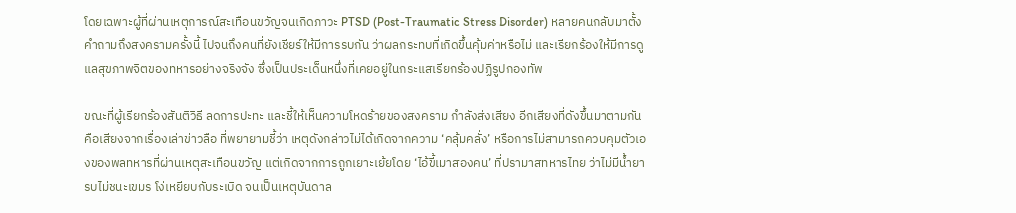โดยเฉพาะผู้ที่ผ่านเหตุการณ์สะเทือนขวัญจนเกิดภาวะ PTSD (Post-Traumatic Stress Disorder) หลายคนกลับมาตั้งคำถามถึงสงครามครั้งนี้ ไปจนถึงคนที่ยังเชียร์ให้มีการรบกัน ว่าผลกระทบที่เกิดขึ้นคุ้มค่าหรือไม่ และเรียกร้องให้มีการดูแลสุขภาพจิตของทหารอย่างจริงจัง ซึ่งเป็นประเด็นหนึ่งที่เคยอยู่ในกระแสเรียกร้องปฏิรูปกองทัพ

ขณะที่ผู้เรียกร้องสันติวิธี ลดการปะทะ และชี้ให้เห็นความโหดร้ายของสงคราม กำลังส่งเสียง อีกเสียงที่ดังขึ้นมาตามกัน คือเสียงจากเรื่องเล่าข่าวลือ ที่พยายามชี้ว่า เหตุดังกล่าวไม่ได้เกิดจากความ ‘คลุ้มคลั่ง’ หรือการไม่สามารถควบคุมตัวเองของพลทหารที่ผ่านเหตุสะเทือนขวัญ แต่เกิดจากการถูกเยาะเย้ยโดย ‘ไอ้ขี้เมาสองคน’ ที่ปรามาสทหารไทย ว่าไม่มีน้ำยา รบไม่ชนะเขมร โง่เหยียบกับระเบิด จนเป็นเหตุบันดาล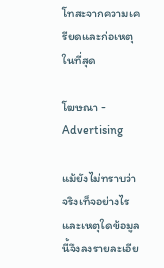โทสะจากความเครียดและก่อเหตุในที่สุด

โฆษณา - Advertising

แม้ยังไม่ทราบว่าจริงเท็จอย่างไร และเหตุใดข้อมูลนี้จึงลงรายละเอีย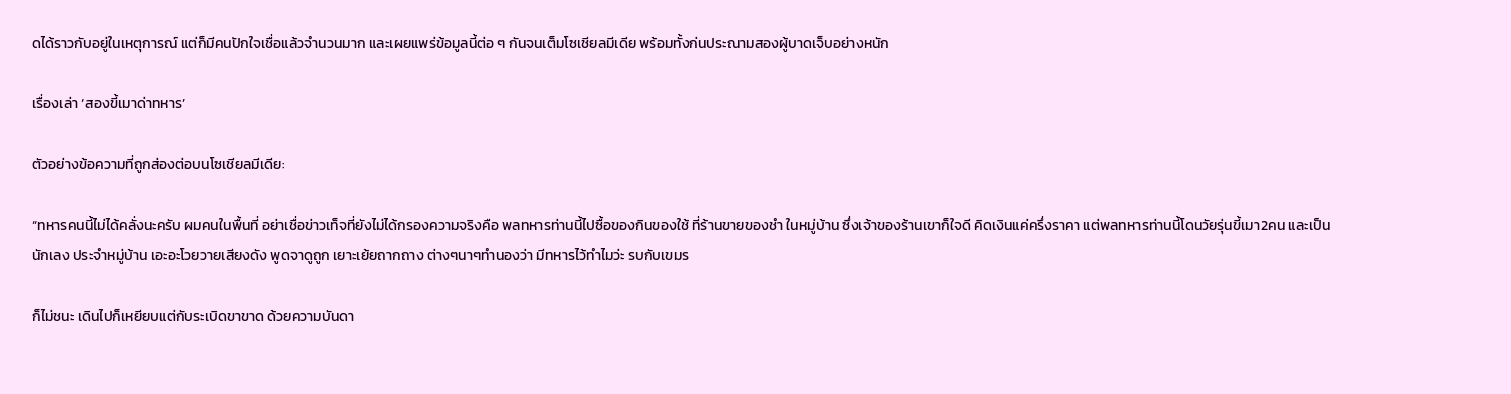ดได้ราวกับอยู่ในเหตุการณ์ แต่ก็มีคนปักใจเชื่อแล้วจำนวนมาก และเผยแพร่ข้อมูลนี้ต่อ ๆ กันจนเต็มโซเชียลมีเดีย พร้อมทั้งก่นประณามสองผู้บาดเจ็บอย่างหนัก

เรื่องเล่า ‘สองขี้เมาด่าทหาร’

ตัวอย่างข้อความที่ถูกส่องต่อบนโซเชียลมีเดีย:

“ทหารคนนี้ไม่ได้คลั่งนะครับ ผมคนในพื้นที่ อย่าเชื่อข่าวเท็จที่ยังไม่ได้กรองความจริงคือ พลทหารท่านนี้ไปซื้อของกินของใช้ ที่ร้านขายของชำ ในหมู่บ้าน ซึ่งเจ้าของร้านเขาก็ใจดี คิดเงินแค่ครึ่งราคา แต่พลทหารท่านนี้โดนวัยรุ่นขี้เมา2คน และเป็นนักเลง ประจำหมู่บ้าน เอะอะโวยวายเสียงดัง พูดจาดูถูก เยาะเย้ยถากถาง ต่างๆนาๆทำนองว่า มีทหารไว้ทำไมว่ะ รบกับเขมร

ก็ไม่ชนะ เดินไปก็เหยียบแต่กับระเบิดขาขาด ด้วยความบันดา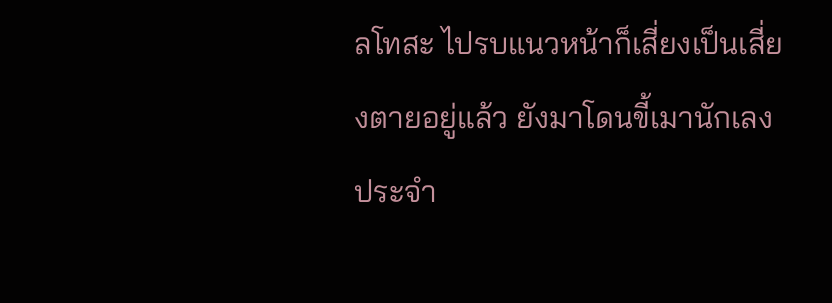ลโทสะ ไปรบแนวหน้าก็เสี่ยงเป็นเสี่ยงตายอยู่แล้ว ยังมาโดนขี้เมานักเลงประจำ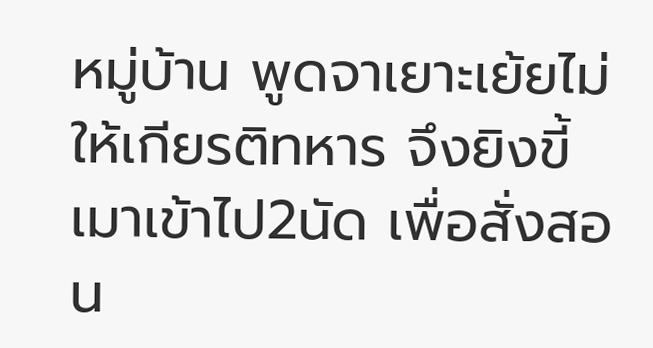หมู่บ้าน พูดจาเยาะเย้ยไม่ให้เกียรติทหาร จึงยิงขี้เมาเข้าไป2นัด เพื่อสั่งสอน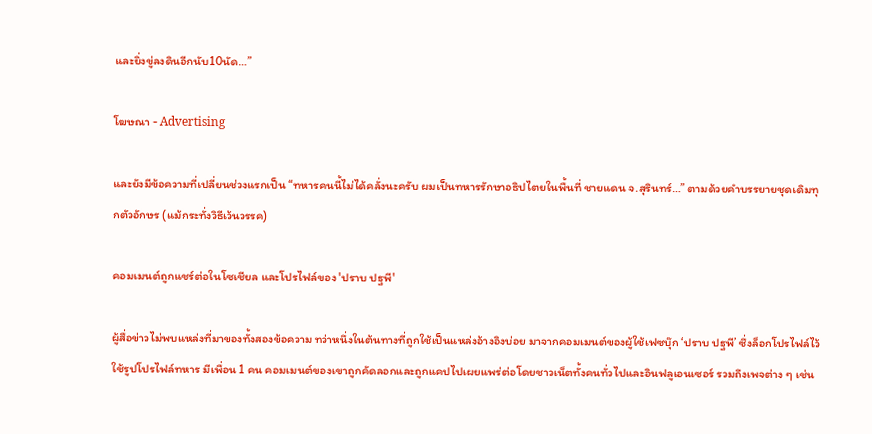และยิ่งขู่ลงดินอีกนับ10นัด…”

โฆษณา - Advertising

และยังมีข้อความที่เปลี่ยนช่วงแรกเป็น “ทหารคนนี้ไม่ได้คลั่งนะครับ ผมเป็นทหารรักษาอธิปไตยในพื้นที่ ชายแดน จ.สุรินทร์…” ตามด้วยคำบรรยายชุดเดิมทุกตัวอักษร (แม้กระทั่งวิธีเว้นวรรค)

คอมเมนต์ถูกแชร์ต่อในโซเชียล และโปรไฟล์ของ 'ปราบ ปฐพี'

ผู้สื่อข่าวไม่พบแหล่งที่มาของทั้งสองข้อความ ทว่าหนึ่งในต้นทางที่ถูกใช้เป็นแหล่งอ้างอิงบ่อย มาจากคอมเมนต์ของผู้ใช้เฟซบุ๊ก ‘ปราบ ปฐพี’ ซึ่งล็อกโปรไฟล์ไว้ ใช้รูปโปรไฟล์ทหาร มีเพื่อน 1 คน คอมเมนต์ของเขาถูกคัดลอกและถูกแคปไปเผยแพร่ต่อโดยชาวเน็ตทั้งคนทั่วไปและอินฟลูเอนเซอร์ รวมถึงเพจต่าง ๆ เช่น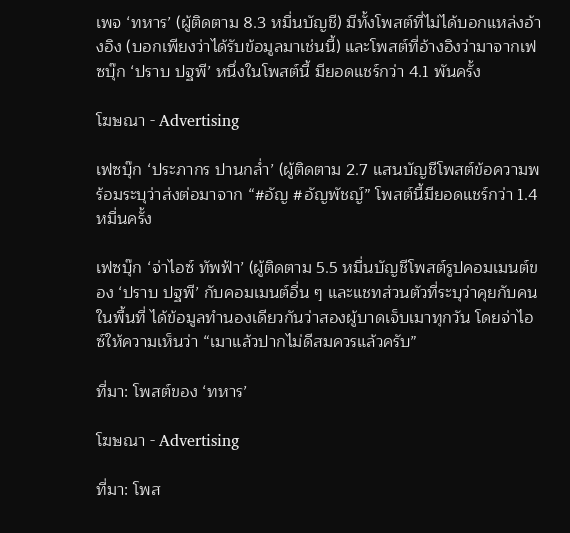เพจ ‘ทหาร’ (ผู้ติดตาม 8.3 หมื่นบัญชี) มีทั้งโพสต์ที่ไม่ได้บอกแหล่งอ้างอิง (บอกเพียงว่าได้รับข้อมูลมาเช่นนี้) และโพสต์ที่อ้างอิงว่ามาจากเฟซบุ๊ก ‘ปราบ ปฐพี’ หนึ่งในโพสต์นี้ มียอดแชร์กว่า 4.1 พันครั้ง

โฆษณา - Advertising

เฟซบุ๊ก ‘ประภากร ปานกล่ำ’ (ผู้ติดตาม 2.7 แสนบัญชีโพสต์ข้อความพร้อมระบุว่าส่งต่อมาจาก “#อัญ #อัญพัชญ์” โพสต์นี้มียอดแชร์กว่า 1.4 หมื่นครั้ง

เฟซบุ๊ก ‘จ่าไอซ์ ทัพฟ้า’ (ผู้ติดตาม 5.5 หมื่นบัญชีโพสต์รูปคอมเมนต์ของ ‘ปราบ ปฐพี’ กับคอมเมนต์อื่น ๆ และแชทส่วนตัวที่ระบุว่าคุยกับคนในพื้นที่ ได้ข้อมูลทำนองเดียวกันว่าสองผู้บาดเจ็บเมาทุกวัน โดยจ่าไอซ์ให้ความเห็นว่า “เมาแล้วปากไม่ดีสมควรแล้วครับ”

ที่มา: โพสต์ของ ‘ทหาร’

โฆษณา - Advertising

ที่มา: โพส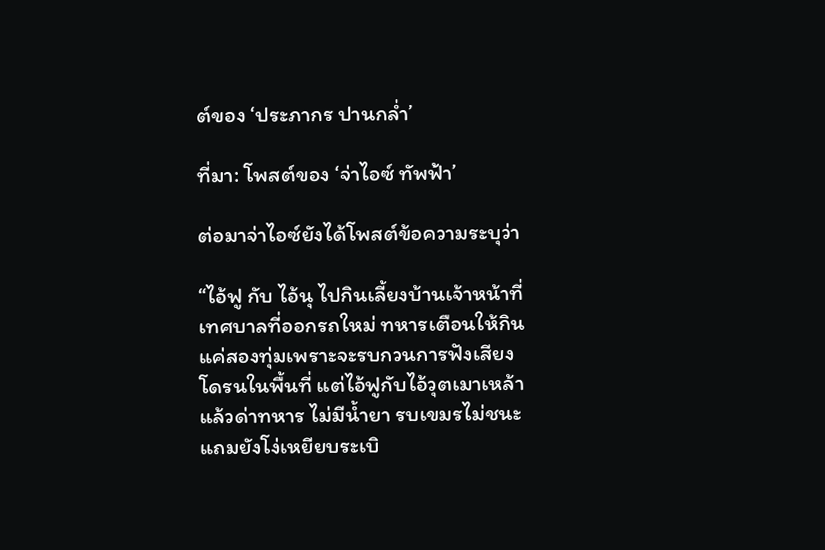ต์ของ ‘ประภากร ปานกล่ำ’

ที่มา: โพสต์ของ ‘จ่าไอซ์ ทัพฟ้า’

ต่อมาจ่าไอซ์ยังได้โพสต์ข้อความระบุว่า

“ไอ้ฟู กับ ไอ้นุ ไปกินเลี้ยงบ้านเจ้าหน้าที่เทศบาลที่ออกรถใหม่ ทหารเตือนให้กินแค่สองทุ่มเพราะจะรบกวนการฟังเสียงโดรนในพื้นที่ แต่ไอ้ฟูกับไอ้วุตเมาเหล้า แล้วด่าทหาร ไม่มีน้ำยา รบเขมรไม่ชนะ แถมยังโง่เหยียบระเบิ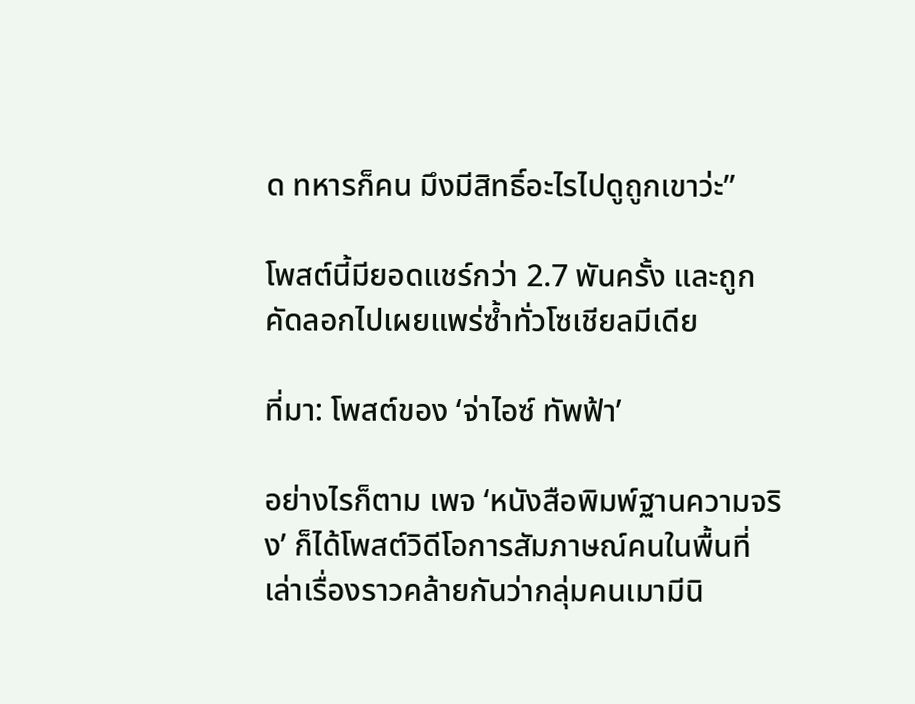ด ทหารก็คน มึงมีสิทธิ์อะไรไปดูถูกเขาว่ะ”

โพสต์นี้มียอดแชร์กว่า 2.7 พันครั้ง และถูกคัดลอกไปเผยแพร่ซ้ำทั่วโซเชียลมีเดีย

ที่มา: โพสต์ของ ‘จ่าไอซ์ ทัพฟ้า’

อย่างไรก็ตาม เพจ ‘หนังสือพิมพ์ฐานความจริง’ ก็ได้โพสต์วิดีโอการสัมภาษณ์คนในพื้นที่ เล่าเรื่องราวคล้ายกันว่ากลุ่มคนเมามีนิ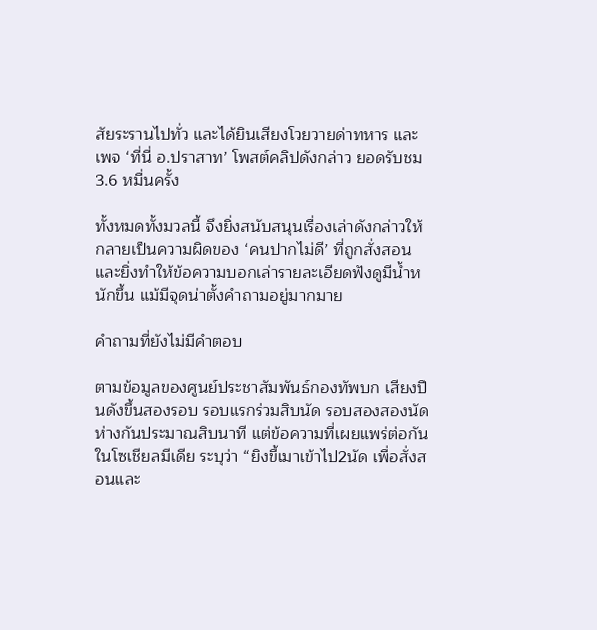สัยระรานไปทั่ว และได้ยินเสียงโวยวายด่าทหาร และเพจ ‘ที่นี่ อ.ปราสาท’ โพสต์คลิปดังกล่าว ยอดรับชม 3.6 หมื่นครั้ง

ทั้งหมดทั้งมวลนี้ จึงยิ่งสนับสนุนเรื่องเล่าดังกล่าวให้กลายเป็นความผิดของ ‘คนปากไม่ดี’ ที่ถูกสั่งสอน และยิ่งทำให้ข้อความบอกเล่ารายละเอียดฟังดูมีน้ำหนักขึ้น แม้มีจุดน่าตั้งคำถามอยู่มากมาย

คำถามที่ยังไม่มีคำตอบ

ตามข้อมูลของศูนย์ประชาสัมพันธ์กองทัพบก เสียงปืนดังขึ้นสองรอบ รอบแรกร่วมสิบนัด รอบสองสองนัด ห่างกันประมาณสิบนาที แต่ข้อความที่เผยแพร่ต่อกันในโซเชียลมีเดีย ระบุว่า “ยิงขี้เมาเข้าไป2นัด เพื่อสั่งสอนและ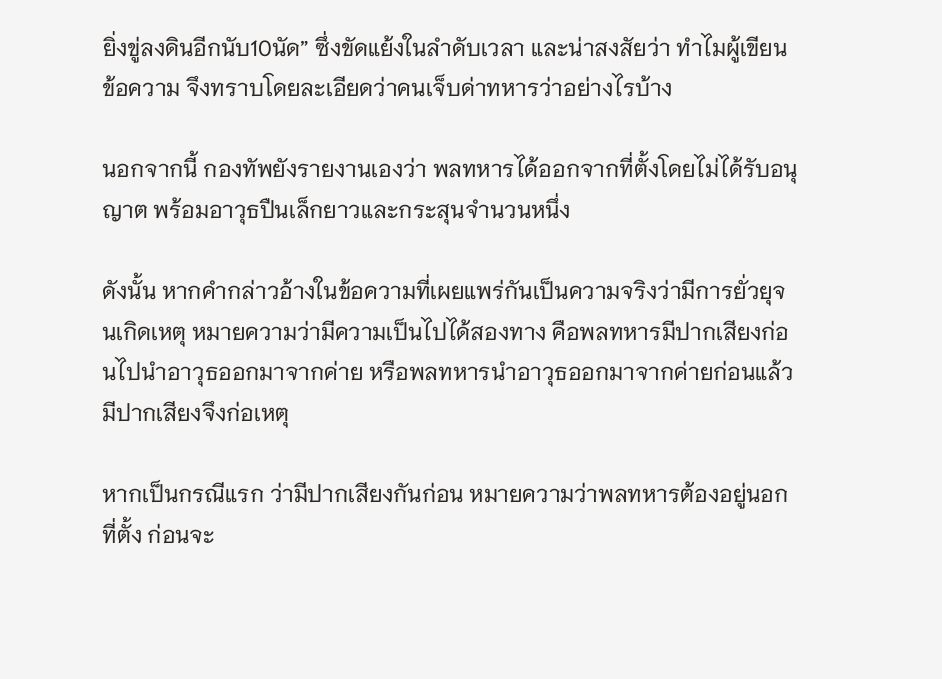ยิ่งขู่ลงดินอีกนับ10นัด” ซึ่งขัดแย้งในลำดับเวลา และน่าสงสัยว่า ทำไมผู้เขียนข้อความ จึงทราบโดยละเอียดว่าคนเจ็บด่าทหารว่าอย่างไรบ้าง

นอกจากนี้ กองทัพยังรายงานเองว่า พลทหารได้ออกจากที่ตั้งโดยไม่ได้รับอนุญาต พร้อมอาวุธปืนเล็กยาวและกระสุนจำนวนหนึ่ง

ดังนั้น หากคำกล่าวอ้างในข้อความที่เผยแพร่กันเป็นความจริงว่ามีการยั่วยุจนเกิดเหตุ หมายความว่ามีความเป็นไปได้สองทาง คือพลทหารมีปากเสียงก่อนไปนำอาวุธออกมาจากค่าย หรือพลทหารนำอาวุธออกมาจากค่ายก่อนแล้วมีปากเสียงจึงก่อเหตุ

หากเป็นกรณีแรก ว่ามีปากเสียงกันก่อน หมายความว่าพลทหารต้องอยู่นอกที่ตั้ง ก่อนจะ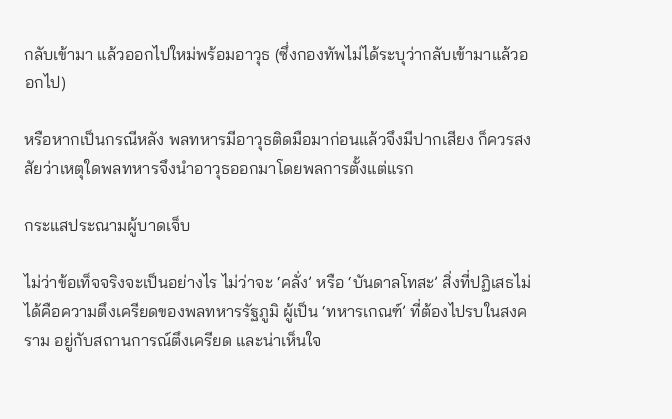กลับเข้ามา แล้วออกไปใหม่พร้อมอาวุธ (ซึ่งกองทัพไม่ได้ระบุว่ากลับเข้ามาแล้วออกไป)

หรือหากเป็นกรณีหลัง พลทหารมีอาวุธติดมือมาก่อนแล้วจึงมีปากเสียง ก็ควรสงสัยว่าเหตุใดพลทหารจึงนำอาวุธออกมาโดยพลการตั้งแต่แรก

กระแสประณามผู้บาดเจ็บ

ไม่ว่าข้อเท็จจริงจะเป็นอย่างไร ไม่ว่าจะ ‘คลั่ง’ หรือ ‘บันดาลโทสะ’ สิ่งที่ปฏิเสธไม่ได้คือความตึงเครียดของพลทหารรัฐภูมิ ผู้เป็น ‘ทหารเกณฑ์’ ที่ต้องไปรบในสงคราม อยู่กับสถานการณ์ตึงเครียด และน่าเห็นใจ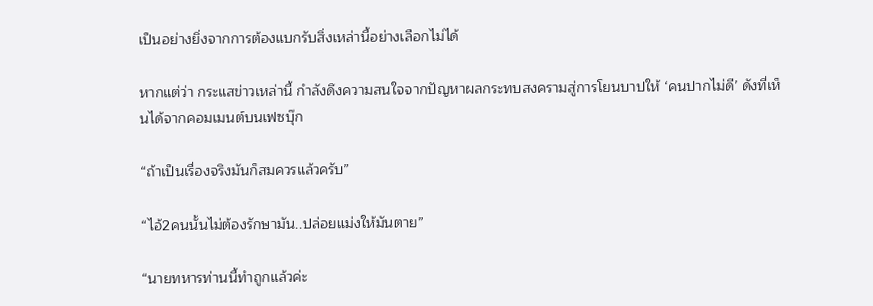เป็นอย่างยิ่งจากการต้องแบกรับสิ่งเหล่านี้อย่างเลือกไม่ได้

หากแต่ว่า กระแสข่าวเหล่านี้ กำลังดึงความสนใจจากปัญหาผลกระทบสงครามสู่การโยนบาปให้ ‘คนปากไม่ดี’ ดังที่เห็นได้จากคอมเมนต์บนเฟซบุ๊ก

“ถ้าเป็นเรื่องจริงมันก็สมควรแล้วครับ”

“ไอ้2คนนั้นไม่ต้องรักษามัน..ปล่อยแม่งให้มันตาย”

“นายทหารท่านนี้ทำถูกแล้วค่ะ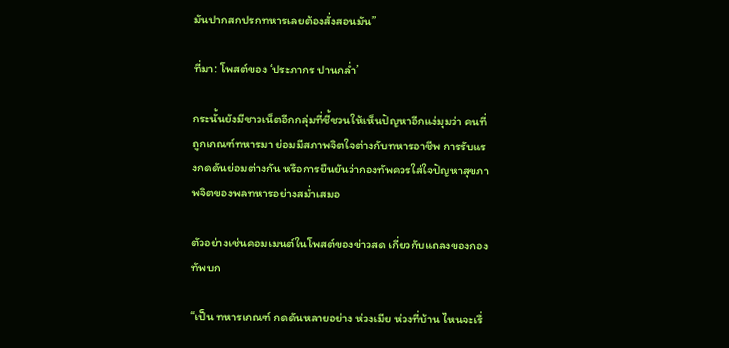มันปากสกปรกทหารเลยต้องสั่งสอนมัน”

ที่มา: โพสต์ของ ‘ประภากร ปานกล่ำ’

กระนั้นยังมีชาวเน็ตอีกกลุ่มที่ชี้ชวนให้เห็นปัญหาอีกแง่มุมว่า คนที่ถูกเกณฑ์ทหารมา ย่อมมีสภาพจิตใจต่างกับทหารอาชีพ การรับแรงกดดันย่อมต่างกัน หรือการยืนยันว่ากองทัพควรใส่ใจปัญหาสุขภาพจิตของพลทหารอย่างสม่ำเสมอ

ตัวอย่างเช่นคอมเมนต์ในโพสต์ของข่าวสด เกี่ยวกับแถลงของกองทัพบก

“เป็น ทหารเกณฑ์ กดดันหลายอย่าง ห่วงเมีย ห่วงที่บ้าน ไหนจะเรื่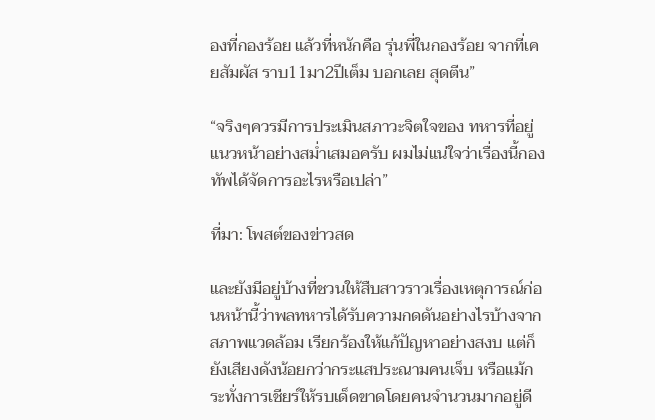องที่กองร้อย แล้วที่หนักคือ รุ่นพี่ในกองร้อย จากที่เคยสัมผัส ราบ11มา2ปีเต็ม บอกเลย สุดตีน”

“จริงๆควรมีการประเมินสภาวะจิตใจของ ทหารที่อยู่แนวหน้าอย่างสม่ำเสมอครับ ผมไม่แน่ใจว่าเรื่องนี้กองทัพได้จัดการอะไรหรือเปล่า”

ที่มา: โพสต์ของข่าวสด

และยังมีอยู่บ้างที่ชวนให้สืบสาวราวเรื่องเหตุการณ์ก่อนหน้านี้ว่าพลทหารได้รับความกดดันอย่างไรบ้างจากสภาพแวดล้อม เรียกร้องให้แก้ปัญหาอย่างสงบ แต่ก็ยังเสียงดังน้อยกว่ากระแสประณามคนเจ็บ หรือแม้กระทั่งการเชียร์ให้รบเด็ดขาดโดยคนจำนวนมากอยู่ดี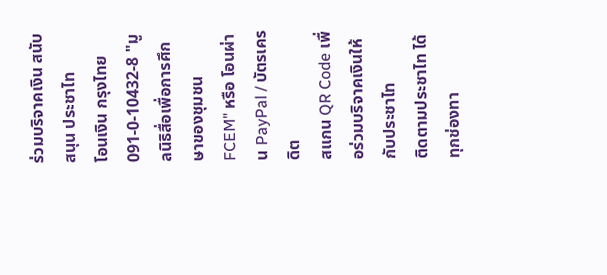ร่วมบริจาคเงิน สนับสนุน ประชาไท
โอนเงิน กรุงไทย 091-0-10432-8 "มูลนิธิสื่อเพื่อการศึกษาของชุมชน FCEM" หรือ โอนผ่าน PayPal / บัตรเครดิต
สแกน QR Code เพื่อร่วมบริจาคเงินให้กับประชาไท
ติดตามประชาไท ได้ทุกช่องทา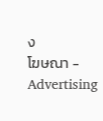ง
โฆษณา - Advertising